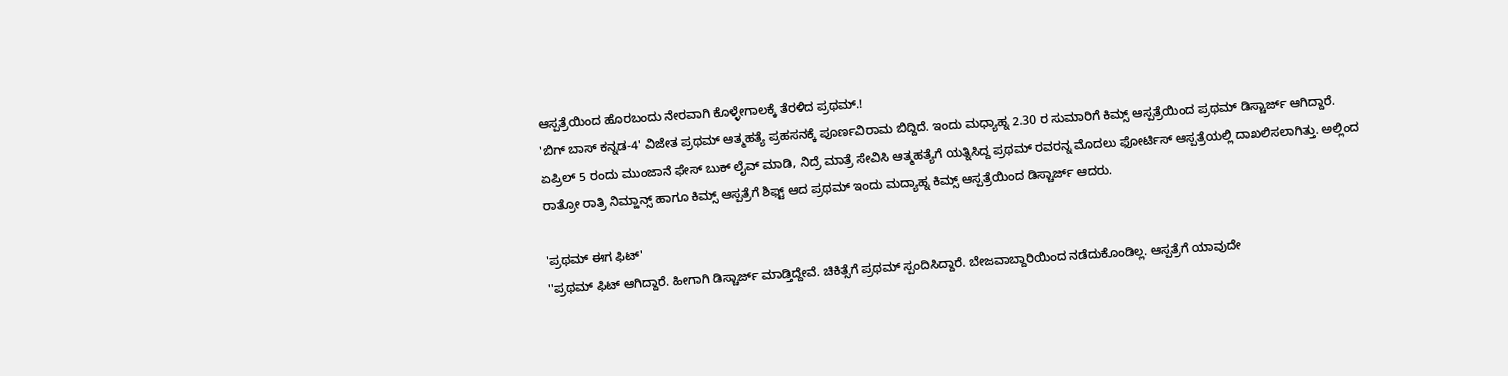ಆಸ್ಪತ್ರೆಯಿಂದ ಹೊರಬಂದು ನೇರವಾಗಿ ಕೊಳ್ಳೇಗಾಲಕ್ಕೆ ತೆರಳಿದ ಪ್ರಥಮ್.!
'ಬಿಗ್ ಬಾಸ್ ಕನ್ನಡ-4' ವಿಜೇತ ಪ್ರಥಮ್ ಆತ್ಮಹತ್ಯೆ ಪ್ರಹಸನಕ್ಕೆ ಪೂರ್ಣವಿರಾಮ ಬಿದ್ದಿದೆ. ಇಂದು ಮಧ್ಯಾಹ್ನ 2.30 ರ ಸುಮಾರಿಗೆ ಕಿಮ್ಸ್ ಆಸ್ಪತ್ರೆಯಿಂದ ಪ್ರಥಮ್ ಡಿಸ್ಚಾರ್ಜ್ ಆಗಿದ್ದಾರೆ.
ಏಪ್ರಿಲ್ 5 ರಂದು ಮುಂಜಾನೆ ಫೇಸ್ ಬುಕ್ ಲೈವ್ ಮಾಡಿ, ನಿದ್ರೆ ಮಾತ್ರೆ ಸೇವಿಸಿ ಆತ್ಮಹತ್ಯೆಗೆ ಯತ್ನಿಸಿದ್ದ ಪ್ರಥಮ್ ರವರನ್ನ ಮೊದಲು ಫೋರ್ಟಿಸ್ ಆಸ್ಪತ್ರೆಯಲ್ಲಿ ದಾಖಲಿಸಲಾಗಿತ್ತು. ಅಲ್ಲಿಂದ ರಾತ್ರೋ ರಾತ್ರಿ ನಿಮ್ಹಾನ್ಸ್ ಹಾಗೂ ಕಿಮ್ಸ್ ಆಸ್ಪತ್ರೆಗೆ ಶಿಫ್ಟ್ ಆದ ಪ್ರಥಮ್ ಇಂದು ಮದ್ಯಾಹ್ನ ಕಿಮ್ಸ್ ಆಸ್ಪತ್ರೆಯಿಂದ ಡಿಸ್ಚಾರ್ಜ್ ಆದರು.

'ಪ್ರಥಮ್ ಈಗ ಫಿಟ್'
''ಪ್ರಥಮ್ ಫಿಟ್ ಆಗಿದ್ದಾರೆ. ಹೀಗಾಗಿ ಡಿಸ್ಚಾರ್ಜ್ ಮಾಡ್ತಿದ್ದೇವೆ. ಚಿಕಿತ್ಸೆಗೆ ಪ್ರಥಮ್ ಸ್ಪಂದಿಸಿದ್ದಾರೆ. ಬೇಜವಾಬ್ದಾರಿಯಿಂದ ನಡೆದುಕೊಂಡಿಲ್ಲ. ಆಸ್ಪತ್ರೆಗೆ ಯಾವುದೇ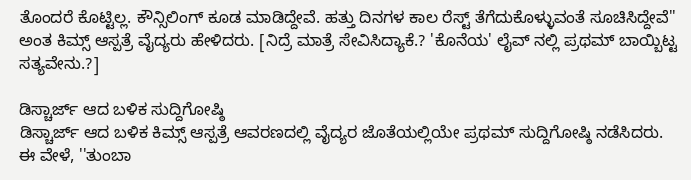ತೊಂದರೆ ಕೊಟ್ಟಿಲ್ಲ. ಕೌನ್ಸಿಲಿಂಗ್ ಕೂಡ ಮಾಡಿದ್ದೇವೆ. ಹತ್ತು ದಿನಗಳ ಕಾಲ ರೆಸ್ಟ್ ತೆಗೆದುಕೊಳ್ಳುವಂತೆ ಸೂಚಿಸಿದ್ದೇವೆ'' ಅಂತ ಕಿಮ್ಸ್ ಆಸ್ಪತ್ರೆ ವೈದ್ಯರು ಹೇಳಿದರು. [ನಿದ್ರೆ ಮಾತ್ರೆ ಸೇವಿಸಿದ್ಯಾಕೆ.? 'ಕೊನೆಯ' ಲೈವ್ ನಲ್ಲಿ ಪ್ರಥಮ್ ಬಾಯ್ಬಿಟ್ಟ ಸತ್ಯವೇನು.?]

ಡಿಸ್ಚಾರ್ಜ್ ಆದ ಬಳಿಕ ಸುದ್ದಿಗೋಷ್ಠಿ
ಡಿಸ್ಚಾರ್ಜ್ ಆದ ಬಳಿಕ ಕಿಮ್ಸ್ ಆಸ್ಪತ್ರೆ ಆವರಣದಲ್ಲಿ ವೈದ್ಯರ ಜೊತೆಯಲ್ಲಿಯೇ ಪ್ರಥಮ್ ಸುದ್ದಿಗೋಷ್ಠಿ ನಡೆಸಿದರು. ಈ ವೇಳೆ, ''ತುಂಬಾ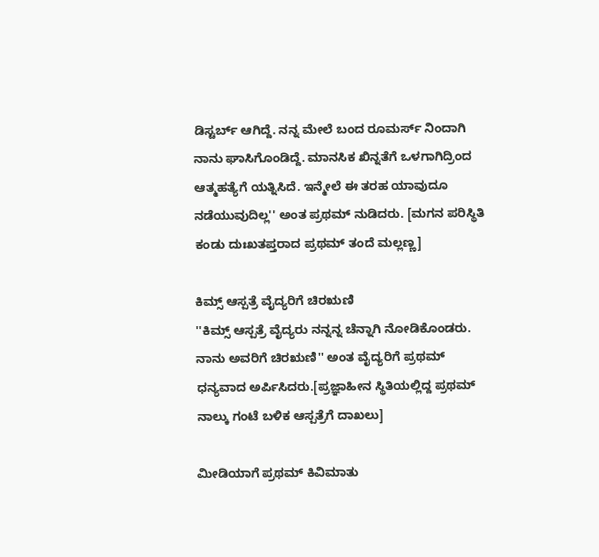ಡಿಸ್ಟರ್ಬ್ ಆಗಿದ್ದೆ. ನನ್ನ ಮೇಲೆ ಬಂದ ರೂಮರ್ಸ್ ನಿಂದಾಗಿ ನಾನು ಘಾಸಿಗೊಂಡಿದ್ದೆ. ಮಾನಸಿಕ ಖಿನ್ನತೆಗೆ ಒಳಗಾಗಿದ್ರಿಂದ ಆತ್ಮಹತ್ಯೆಗೆ ಯತ್ನಿಸಿದೆ. ಇನ್ಮೇಲೆ ಈ ತರಹ ಯಾವುದೂ ನಡೆಯುವುದಿಲ್ಲ'' ಅಂತ ಪ್ರಥಮ್ ನುಡಿದರು. [ಮಗನ ಪರಿಸ್ಥಿತಿ ಕಂಡು ದುಃಖತಪ್ತರಾದ ಪ್ರಥಮ್ ತಂದೆ ಮಲ್ಲಣ್ಣ]

ಕಿಮ್ಸ್ ಆಸ್ಪತ್ರೆ ವೈದ್ಯರಿಗೆ ಚಿರಋಣಿ
''ಕಿಮ್ಸ್ ಆಸ್ಪತ್ರೆ ವೈದ್ಯರು ನನ್ನನ್ನ ಚೆನ್ನಾಗಿ ನೋಡಿಕೊಂಡರು. ನಾನು ಅವರಿಗೆ ಚಿರಋಣಿ'' ಅಂತ ವೈದ್ಯರಿಗೆ ಪ್ರಥಮ್ ಧನ್ಯವಾದ ಅರ್ಪಿಸಿದರು.[ಪ್ರಜ್ಞಾಹೀನ ಸ್ಥಿತಿಯಲ್ಲಿದ್ದ ಪ್ರಥಮ್ ನಾಲ್ಕು ಗಂಟೆ ಬಳಿಕ ಆಸ್ಪತ್ರೆಗೆ ದಾಖಲು]

ಮೀಡಿಯಾಗೆ ಪ್ರಥಮ್ ಕಿವಿಮಾತು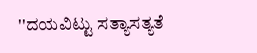''ದಯವಿಟ್ಟು ಸತ್ಯಾಸತ್ಯತೆ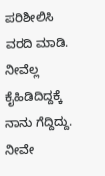ಪರಿಶೀಲಿಸಿ ವರದಿ ಮಾಡಿ. ನೀವೆಲ್ಲ ಕೈಹಿಡಿದಿದ್ದಕ್ಕೆ ನಾನು ಗೆದ್ದಿದ್ದು. ನೀವೇ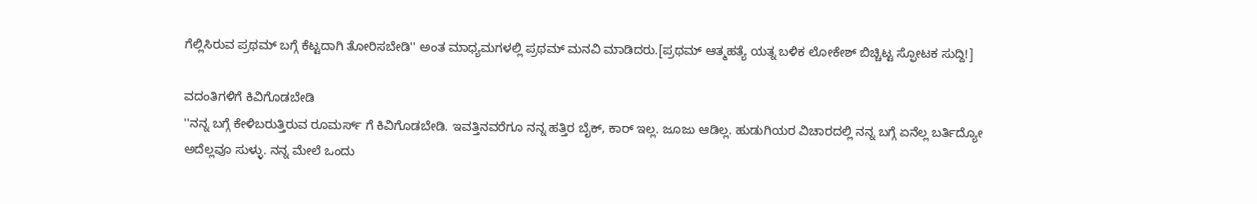ಗೆಲ್ಲಿಸಿರುವ ಪ್ರಥಮ್ ಬಗ್ಗೆ ಕೆಟ್ಟದಾಗಿ ತೋರಿಸಬೇಡಿ'' ಅಂತ ಮಾಧ್ಯಮಗಳಲ್ಲಿ ಪ್ರಥಮ್ ಮನವಿ ಮಾಡಿದರು.[ಪ್ರಥಮ್ ಆತ್ಮಹತ್ಯೆ ಯತ್ನ ಬಳಿಕ ಲೋಕೇಶ್ ಬಿಚ್ಚಿಟ್ಟ ಸ್ಫೋಟಕ ಸುದ್ದಿ!]

ವದಂತಿಗಳಿಗೆ ಕಿವಿಗೊಡಬೇಡಿ
''ನನ್ನ ಬಗ್ಗೆ ಕೇಳಿಬರುತ್ತಿರುವ ರೂಮರ್ಸ್ ಗೆ ಕಿವಿಗೊಡಬೇಡಿ. ಇವತ್ತಿನವರೆಗೂ ನನ್ನ ಹತ್ತಿರ ಬೈಕ್, ಕಾರ್ ಇಲ್ಲ. ಜೂಜು ಆಡಿಲ್ಲ. ಹುಡುಗಿಯರ ವಿಚಾರದಲ್ಲಿ ನನ್ನ ಬಗ್ಗೆ ಏನೆಲ್ಲ ಬರ್ತಿದ್ಯೋ ಅದೆಲ್ಲವೂ ಸುಳ್ಳು. ನನ್ನ ಮೇಲೆ ಒಂದು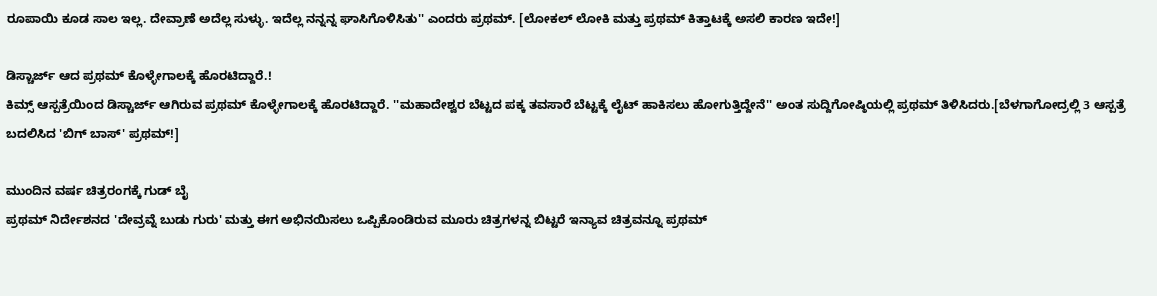ರೂಪಾಯಿ ಕೂಡ ಸಾಲ ಇಲ್ಲ. ದೇವ್ರಾಣೆ ಅದೆಲ್ಲ ಸುಳ್ಳು. ಇದೆಲ್ಲ ನನ್ನನ್ನ ಘಾಸಿಗೊಳಿಸಿತು'' ಎಂದರು ಪ್ರಥಮ್. [ಲೋಕಲ್ ಲೋಕಿ ಮತ್ತು ಪ್ರಥಮ್ ಕಿತ್ತಾಟಕ್ಕೆ ಅಸಲಿ ಕಾರಣ ಇದೇ!]

ಡಿಸ್ಚಾರ್ಜ್ ಆದ ಪ್ರಥಮ್ ಕೊಳ್ಳೇಗಾಲಕ್ಕೆ ಹೊರಟಿದ್ದಾರೆ.!
ಕಿಮ್ಸ್ ಆಸ್ಪತ್ರೆಯಿಂದ ಡಿಸ್ಚಾರ್ಜ್ ಆಗಿರುವ ಪ್ರಥಮ್ ಕೊಳ್ಳೇಗಾಲಕ್ಕೆ ಹೊರಟಿದ್ದಾರೆ. ''ಮಹಾದೇಶ್ವರ ಬೆಟ್ಟದ ಪಕ್ಕ ತವಸಾರೆ ಬೆಟ್ಟಕ್ಕೆ ಲೈಟ್ ಹಾಕಿಸಲು ಹೋಗುತ್ತಿದ್ದೇನೆ'' ಅಂತ ಸುದ್ದಿಗೋಷ್ಠಿಯಲ್ಲಿ ಪ್ರಥಮ್ ತಿಳಿಸಿದರು.[ಬೆಳಗಾಗೋದ್ರಲ್ಲಿ 3 ಆಸ್ಪತ್ರೆ ಬದಲಿಸಿದ 'ಬಿಗ್ ಬಾಸ್' ಪ್ರಥಮ್!]

ಮುಂದಿನ ವರ್ಷ ಚಿತ್ರರಂಗಕ್ಕೆ ಗುಡ್ ಬೈ
ಪ್ರಥಮ್ ನಿರ್ದೇಶನದ 'ದೇವ್ರವ್ನೆ ಬುಡು ಗುರು' ಮತ್ತು ಈಗ ಅಭಿನಯಿಸಲು ಒಪ್ಪಿಕೊಂಡಿರುವ ಮೂರು ಚಿತ್ರಗಳನ್ನ ಬಿಟ್ಟರೆ ಇನ್ಯಾವ ಚಿತ್ರವನ್ನೂ ಪ್ರಥಮ್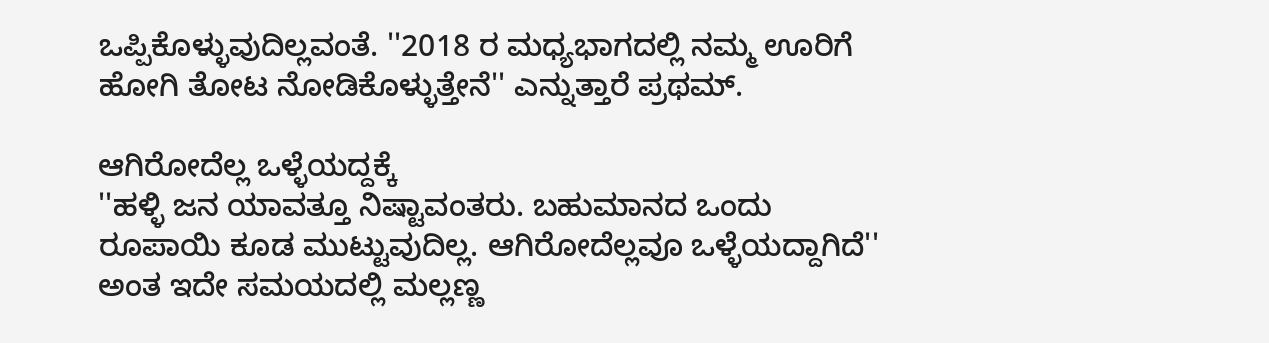ಒಪ್ಪಿಕೊಳ್ಳುವುದಿಲ್ಲವಂತೆ. ''2018 ರ ಮಧ್ಯಭಾಗದಲ್ಲಿ ನಮ್ಮ ಊರಿಗೆ ಹೋಗಿ ತೋಟ ನೋಡಿಕೊಳ್ಳುತ್ತೇನೆ'' ಎನ್ನುತ್ತಾರೆ ಪ್ರಥಮ್.

ಆಗಿರೋದೆಲ್ಲ ಒಳ್ಳೆಯದ್ದಕ್ಕೆ
''ಹಳ್ಳಿ ಜನ ಯಾವತ್ತೂ ನಿಷ್ಟಾವಂತರು. ಬಹುಮಾನದ ಒಂದು ರೂಪಾಯಿ ಕೂಡ ಮುಟ್ಟುವುದಿಲ್ಲ. ಆಗಿರೋದೆಲ್ಲವೂ ಒಳ್ಳೆಯದ್ದಾಗಿದೆ'' ಅಂತ ಇದೇ ಸಮಯದಲ್ಲಿ ಮಲ್ಲಣ್ಣ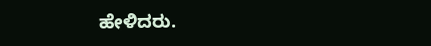ಹೇಳಿದರು.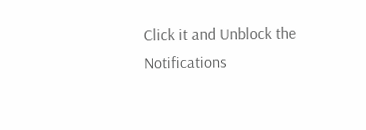Click it and Unblock the Notifications